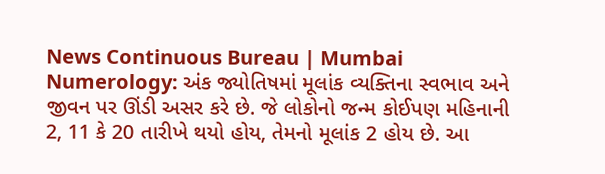News Continuous Bureau | Mumbai Numerology: અંક જ્યોતિષમાં મૂલાંક વ્યક્તિના સ્વભાવ અને જીવન પર ઊંડી અસર કરે છે. જે લોકોનો જન્મ કોઈપણ મહિનાની 2, 11 કે 20 તારીખે થયો હોય, તેમનો મૂલાંક 2 હોય છે. આ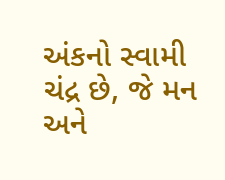અંકનો સ્વામી ચંદ્ર છે, જે મન અને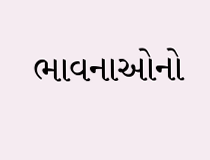ભાવનાઓનો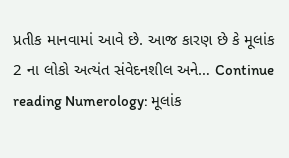પ્રતીક માનવામાં આવે છે. આજ કારણ છે કે મૂલાંક 2 ના લોકો અત્યંત સંવેદનશીલ અને… Continue reading Numerology: મૂલાંક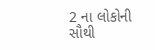2 ના લોકોની સૌથી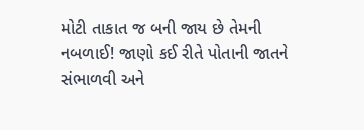મોટી તાકાત જ બની જાય છે તેમની નબળાઈ! જાણો કઈ રીતે પોતાની જાતને સંભાળવી અને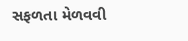સફળતા મેળવવી